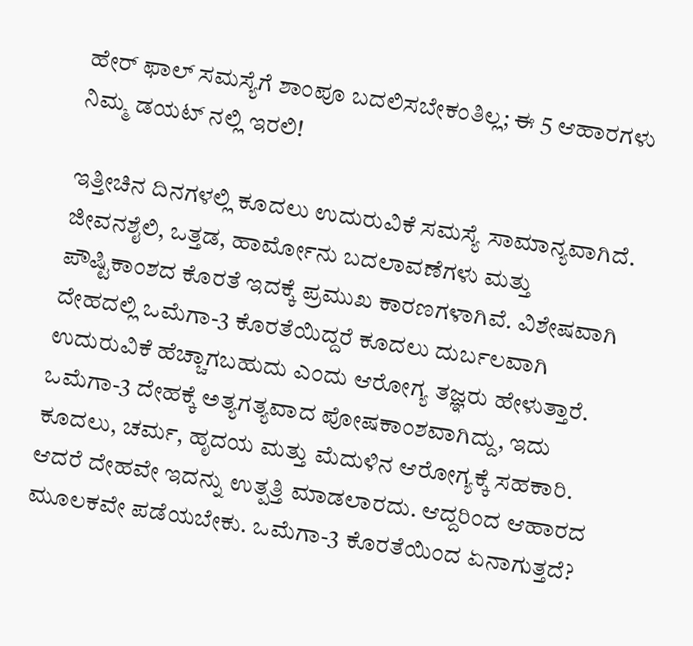ಹೇರ್ ಫಾಲ್ ಸಮಸ್ಯೆಗೆ ಶಾಂಪೂ ಬದಲಿಸಬೇಕಂತಿಲ್ಲ; ಈ 5 ಆಹಾರಗಳು ನಿಮ್ಮ ಡಯಟ್ ನಲ್ಲಿ ಇರಲಿ!

ಇತ್ತೀಚಿನ ದಿನಗಳಲ್ಲಿ ಕೂದಲು ಉದುರುವಿಕೆ ಸಮಸ್ಯೆ ಸಾಮಾನ್ಯವಾಗಿದೆ. ಜೀವನಶೈಲಿ, ಒತ್ತಡ, ಹಾರ್ಮೋನು ಬದಲಾವಣೆಗಳು ಮತ್ತು ಪೌಷ್ಟಿಕಾಂಶದ ಕೊರತೆ ಇದಕ್ಕೆ ಪ್ರಮುಖ ಕಾರಣಗಳಾಗಿವೆ. ವಿಶೇಷವಾಗಿ ದೇಹದಲ್ಲಿ ಒಮೆಗಾ-3 ಕೊರತೆಯಿದ್ದರೆ ಕೂದಲು ದುರ್ಬಲವಾಗಿ ಉದುರುವಿಕೆ ಹೆಚ್ಚಾಗಬಹುದು ಎಂದು ಆರೋಗ್ಯ ತಜ್ಞರು ಹೇಳುತ್ತಾರೆ. ಒಮೆಗಾ-3 ದೇಹಕ್ಕೆ ಅತ್ಯಗತ್ಯವಾದ ಪೋಷಕಾಂಶವಾಗಿದ್ದು, ಇದು ಕೂದಲು, ಚರ್ಮ, ಹೃದಯ ಮತ್ತು ಮೆದುಳಿನ ಆರೋಗ್ಯಕ್ಕೆ ಸಹಕಾರಿ. ಆದರೆ ದೇಹವೇ ಇದನ್ನು ಉತ್ಪತ್ತಿ ಮಾಡಲಾರದು. ಆದ್ದರಿಂದ ಆಹಾರದ ಮೂಲಕವೇ ಪಡೆಯಬೇಕು. ಒಮೆಗಾ-3 ಕೊರತೆಯಿಂದ ಏನಾಗುತ್ತದೆ?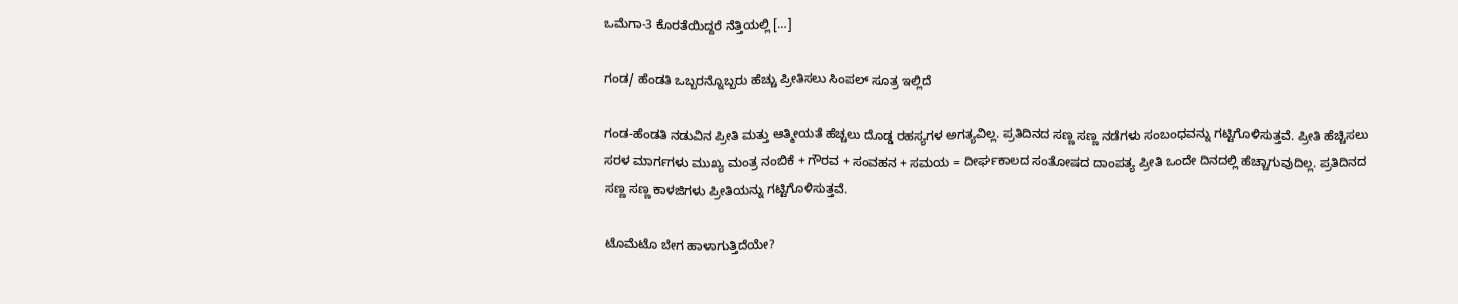ಒಮೆಗಾ-3 ಕೊರತೆಯಿದ್ದರೆ ನೆತ್ತಿಯಲ್ಲಿ […]

ಗಂಡ/ ಹೆಂಡತಿ ಒಬ್ಬರನ್ನೊಬ್ಬರು ಹೆಚ್ಚು ಪ್ರೀತಿಸಲು ಸಿಂಪಲ್ ಸೂತ್ರ ಇಲ್ಲಿದೆ

ಗಂಡ-ಹೆಂಡತಿ ನಡುವಿನ ಪ್ರೀತಿ ಮತ್ತು ಆತ್ಮೀಯತೆ ಹೆಚ್ಚಲು ದೊಡ್ಡ ರಹಸ್ಯಗಳ ಅಗತ್ಯವಿಲ್ಲ. ಪ್ರತಿದಿನದ ಸಣ್ಣ ಸಣ್ಣ ನಡೆಗಳು ಸಂಬಂಧವನ್ನು ಗಟ್ಟಿಗೊಳಿಸುತ್ತವೆ. ಪ್ರೀತಿ ಹೆಚ್ಚಿಸಲು ಸರಳ ಮಾರ್ಗಗಳು ಮುಖ್ಯ ಮಂತ್ರ ನಂಬಿಕೆ + ಗೌರವ + ಸಂವಹನ + ಸಮಯ = ದೀರ್ಘಕಾಲದ ಸಂತೋಷದ ದಾಂಪತ್ಯ ಪ್ರೀತಿ ಒಂದೇ ದಿನದಲ್ಲಿ ಹೆಚ್ಚಾಗುವುದಿಲ್ಲ. ಪ್ರತಿದಿನದ ಸಣ್ಣ ಸಣ್ಣ ಕಾಳಜಿಗಳು ಪ್ರೀತಿಯನ್ನು ಗಟ್ಟಿಗೊಳಿಸುತ್ತವೆ.

ಟೊಮೆಟೊ ಬೇಗ ಹಾಳಾಗುತ್ತಿದೆಯೇ?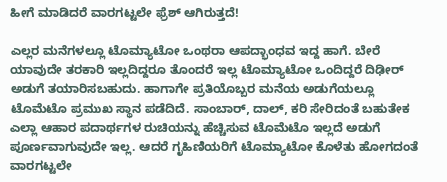ಹೀಗೆ ಮಾಡಿದರೆ ವಾರಗಟ್ಟಲೇ ಫ್ರೆಶ್ ಆಗಿರುತ್ತದೆ!

ಎಲ್ಲರ ಮನೆಗಳಲ್ಲೂ ಟೊಮ್ಯಾಟೋ ಒಂಥರಾ ಆಪದ್ಭಾಂಧವ ಇದ್ದ ಹಾಗೆ. ಬೇರೆ ಯಾವುದೇ ತರಕಾರಿ ಇಲ್ಲದಿದ್ದರೂ ತೊಂದರೆ ಇಲ್ಲ ಟೊಮ್ಯಾಟೋ ಒಂದಿದ್ದರೆ ದಿಢೀರ್ ಅಡುಗೆ ತಯಾರಿಸಬಹುದು. ಹಾಗಾಗೇ ಪ್ರತಿಯೊಬ್ಬರ ಮನೆಯ ಅಡುಗೆಯಲ್ಲೂ ಟೊಮೆಟೊ ಪ್ರಮುಖ ಸ್ಥಾನ ಪಡೆದಿದೆ. ಸಾಂಬಾರ್, ದಾಲ್, ಕರಿ ಸೇರಿದಂತೆ ಬಹುತೇಕ ಎಲ್ಲಾ ಆಹಾರ ಪದಾರ್ಥಗಳ ರುಚಿಯನ್ನು ಹೆಚ್ಚಿಸುವ ಟೊಮೆಟೊ ಇಲ್ಲದೆ ಅಡುಗೆ ಪೂರ್ಣವಾಗುವುದೇ ಇಲ್ಲ. ಆದರೆ ಗೃಹಿಣಿಯರಿಗೆ ಟೊಮ್ಯಾಟೋ ಕೊಳೆತು ಹೋಗದಂತೆ ವಾರಗಟ್ಟಲೇ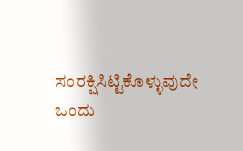ಸಂರಕ್ಷಿಸಿಟ್ಟಿಕೊಳ್ಳುವುದೇ ಒಂದು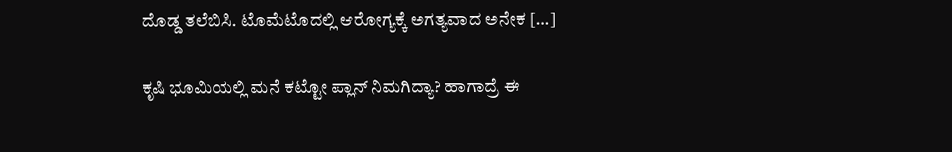ದೊಡ್ಡ ತಲೆಬಿಸಿ. ಟೊಮೆಟೊದಲ್ಲಿ ಆರೋಗ್ಯಕ್ಕೆ ಅಗತ್ಯವಾದ ಅನೇಕ […]

ಕೃಷಿ ಭೂಮಿಯಲ್ಲಿ ಮನೆ ಕಟ್ಟೋ ಪ್ಲಾನ್ ನಿಮಗಿದ್ಯಾ? ಹಾಗಾದ್ರೆ ಈ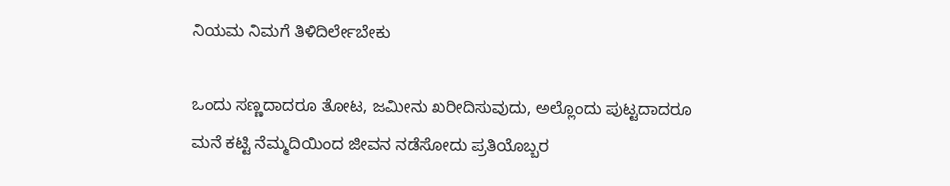ನಿಯಮ ನಿಮಗೆ ತಿಳಿದಿರ್ಲೇಬೇಕು

ಒಂದು ಸಣ್ಣದಾದರೂ ತೋಟ, ಜಮೀನು ಖರೀದಿಸುವುದು, ಅಲ್ಲೊಂದು ಪುಟ್ಟದಾದರೂ ಮನೆ ಕಟ್ಟಿ ನೆಮ್ಮದಿಯಿಂದ ಜೀವನ ನಡೆಸೋದು ಪ್ರತಿಯೊಬ್ಬರ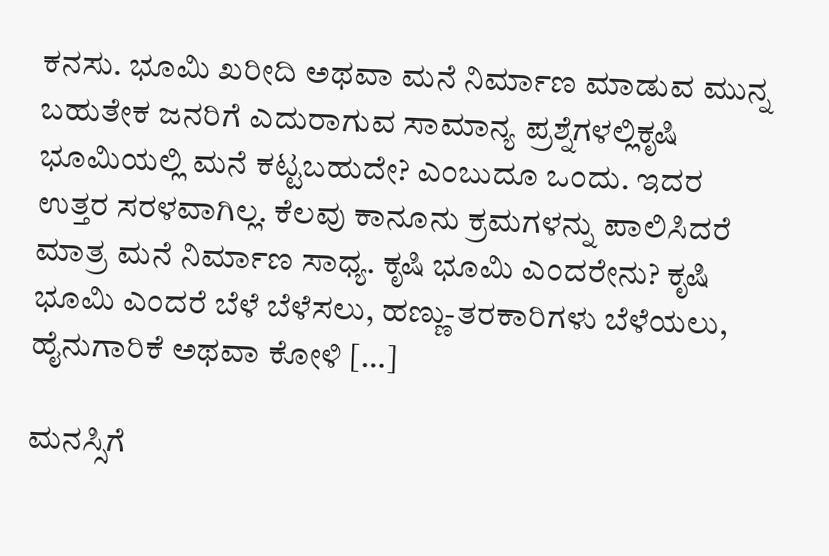ಕನಸು. ಭೂಮಿ ಖರೀದಿ ಅಥವಾ ಮನೆ ನಿರ್ಮಾಣ ಮಾಡುವ ಮುನ್ನ ಬಹುತೇಕ ಜನರಿಗೆ ಎದುರಾಗುವ ಸಾಮಾನ್ಯ ಪ್ರಶ್ನೆಗಳಲ್ಲಿಕೃಷಿ ಭೂಮಿಯಲ್ಲಿ ಮನೆ ಕಟ್ಟಬಹುದೇ? ಎಂಬುದೂ ಒಂದು. ಇದರ ಉತ್ತರ ಸರಳವಾಗಿಲ್ಲ. ಕೆಲವು ಕಾನೂನು ಕ್ರಮಗಳನ್ನು ಪಾಲಿಸಿದರೆ ಮಾತ್ರ ಮನೆ ನಿರ್ಮಾಣ ಸಾಧ್ಯ. ಕೃಷಿ ಭೂಮಿ ಎಂದರೇನು? ಕೃಷಿ ಭೂಮಿ ಎಂದರೆ ಬೆಳೆ ಬೆಳೆಸಲು, ಹಣ್ಣು-ತರಕಾರಿಗಳು ಬೆಳೆಯಲು, ಹೈನುಗಾರಿಕೆ ಅಥವಾ ಕೋಳಿ […]

ಮನಸ್ಸಿಗೆ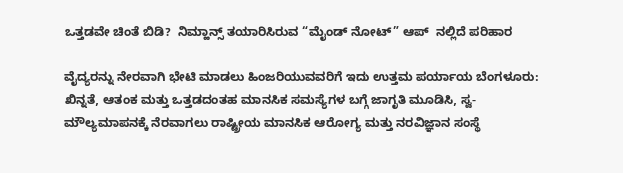ಒತ್ತಡವೇ ಚಿಂತೆ ಬಿಡಿ?  ನಿಮ್ಹಾನ್ಸ್ ತಯಾರಿಸಿರುವ “ಮೈಂಡ್‌ ನೋಟ್‌” ಆಪ್  ನಲ್ಲಿದೆ ಪರಿಹಾರ

ವೈದ್ಯರನ್ನು ನೇರವಾಗಿ ಭೇಟಿ ಮಾಡಲು ಹಿಂಜರಿಯುವವರಿಗೆ ಇದು ಉತ್ತಮ ಪರ್ಯಾಯ ಬೆಂಗಳೂರು: ಖಿನ್ನತೆ, ಆತಂಕ ಮತ್ತು ಒತ್ತಡದಂತಹ ಮಾನಸಿಕ ಸಮಸ್ಯೆಗಳ ಬಗ್ಗೆ ಜಾಗೃತಿ ಮೂಡಿಸಿ, ಸ್ವ-ಮೌಲ್ಯಮಾಪನಕ್ಕೆ ನೆರವಾಗಲು ರಾಷ್ಟ್ರೀಯ ಮಾನಸಿಕ ಆರೋಗ್ಯ ಮತ್ತು ನರವಿಜ್ಞಾನ ಸಂಸ್ಥೆ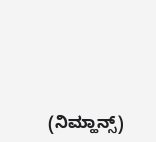(ನಿಮ್ಹಾನ್ಸ್)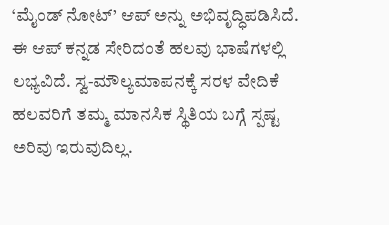‘ಮೈಂಡ್‌ ನೋಟ್‌’ ಆಪ್‌ ಅನ್ನು ಅಭಿವೃದ್ಧಿಪಡಿಸಿದೆ. ಈ ಆಪ್‌ ಕನ್ನಡ ಸೇರಿದಂತೆ ಹಲವು ಭಾಷೆಗಳಲ್ಲಿ ಲಭ್ಯವಿದೆ. ಸ್ವ-ಮೌಲ್ಯಮಾಪನಕ್ಕೆ ಸರಳ ವೇದಿಕೆ ಹಲವರಿಗೆ ತಮ್ಮ ಮಾನಸಿಕ ಸ್ಥಿತಿಯ ಬಗ್ಗೆ ಸ್ಪಷ್ಟ ಅರಿವು ಇರುವುದಿಲ್ಲ.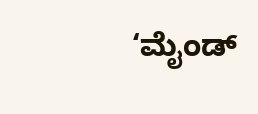‘ಮೈಂಡ್‌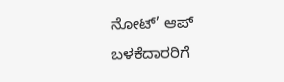ನೋಟ್‌’ ಆಪ್‌ ಬಳಕೆದಾರರಿಗೆ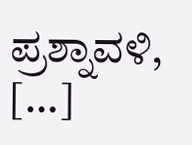ಪ್ರಶ್ನಾವಳಿ, […]